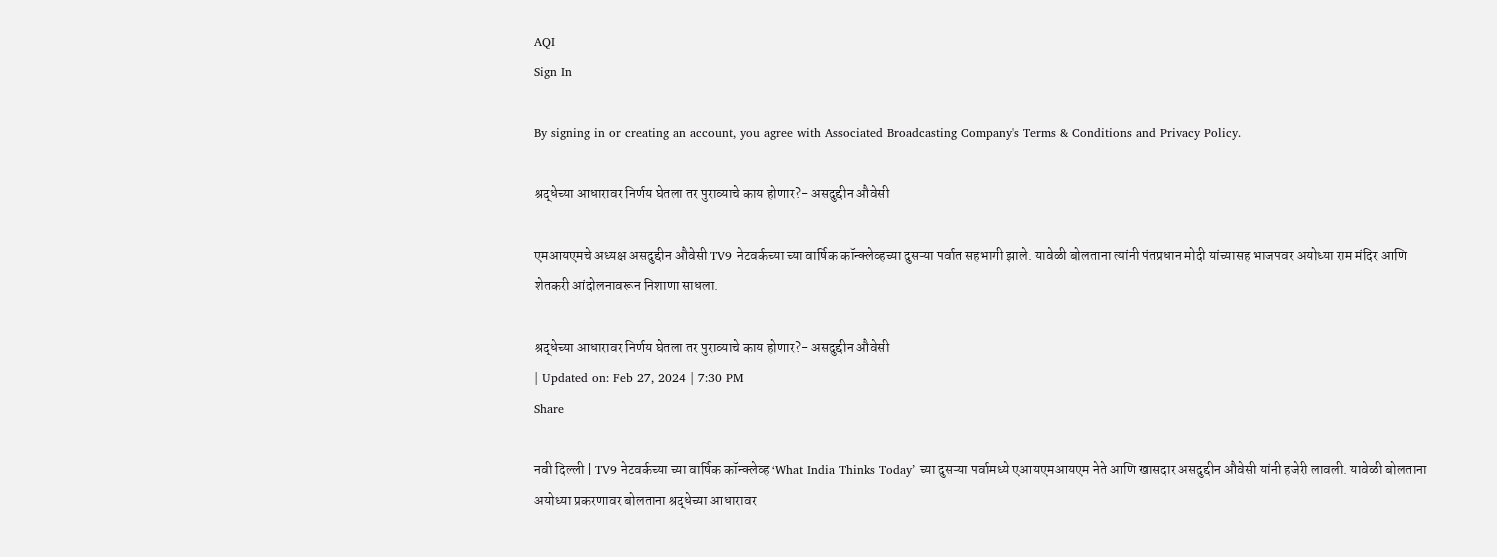AQI
Sign In

By signing in or creating an account, you agree with Associated Broadcasting Company's Terms & Conditions and Privacy Policy.

श्रद्धेच्या आधारावर निर्णय घेतला तर पुराव्याचे काय होणार?- असदुद्दीन औवेसी

एमआयएमचे अध्यक्ष असदुद्दीन औवेसी TV9 नेटवर्कच्या च्या वार्षिक कॉन्क्लेव्हच्या दुसऱ्या पर्वात सहभागी झाले. यावेळी बोलताना त्यांनी पंतप्रधान मोदी यांच्यासह भाजपवर अयोध्या राम मंदिर आणि शेतकरी आंदोलनावरून निशाणा साधला.

श्रद्धेच्या आधारावर निर्णय घेतला तर पुराव्याचे काय होणार?- असदुद्दीन औवेसी
| Updated on: Feb 27, 2024 | 7:30 PM
Share

नवी दिल्ली | TV9 नेटवर्कच्या च्या वार्षिक कॉन्क्लेव्ह ‘What India Thinks Today’ च्या दुसऱ्या पर्वामध्ये एआयएमआयएम नेते आणि खासदार असदुद्दीन औवेसी यांनी हजेरी लावली. यावेळी बोलताना अयोध्या प्रकरणावर बोलताना श्रद्धेच्या आधारावर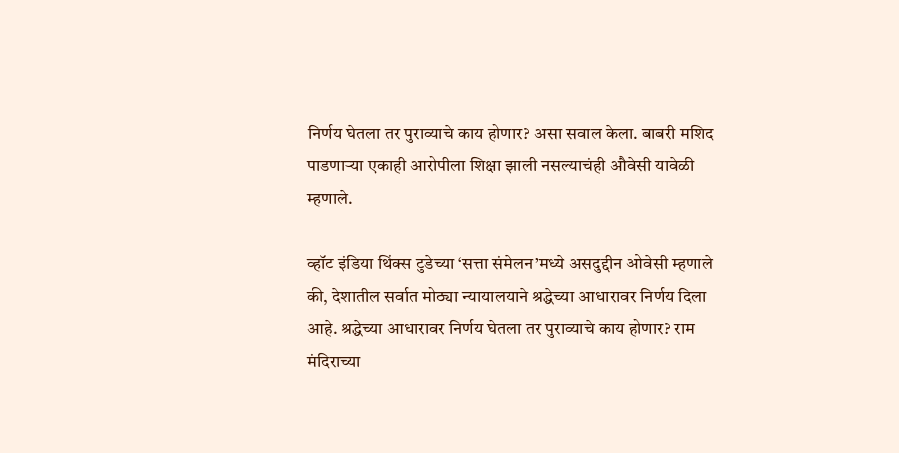निर्णय घेतला तर पुराव्याचे काय होणार? असा सवाल केला. बाबरी मशिद पाडणाऱ्या एकाही आरोपीला शिक्षा झाली नसल्याचंही औवेसी यावेळी म्हणाले.

व्हॉट इंडिया थिंक्स टुडेच्या ‘सत्ता संमेलन’मध्ये असदुद्दीन ओवेसी म्हणाले की, देशातील सर्वात मोठ्या न्यायालयाने श्रद्धेच्या आधारावर निर्णय दिला आहे. श्रद्धेच्या आधारावर निर्णय घेतला तर पुराव्याचे काय होणार? राम मंदिराच्या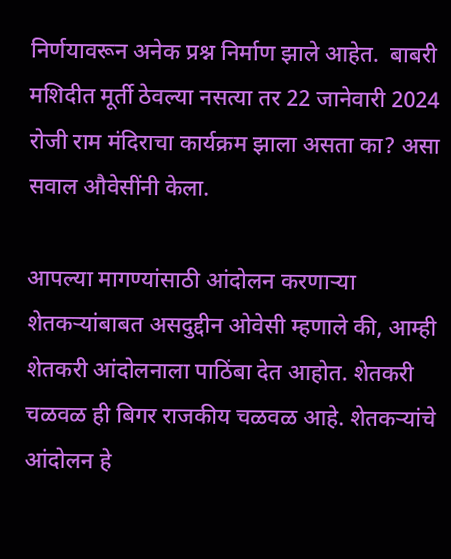निर्णयावरून अनेक प्रश्न निर्माण झाले आहेत.  बाबरी मशिदीत मूर्ती ठेवल्या नसत्या तर 22 जानेवारी 2024 रोजी राम मंदिराचा कार्यक्रम झाला असता का? असा सवाल औवेसींनी केला.

आपल्या मागण्यांसाठी आंदोलन करणाऱ्या शेतकऱ्यांबाबत असदुद्दीन ओवेसी म्हणाले की, आम्ही शेतकरी आंदोलनाला पाठिंबा देत आहोत. शेतकरी चळवळ ही बिगर राजकीय चळवळ आहे. शेतकऱ्यांचे आंदोलन हे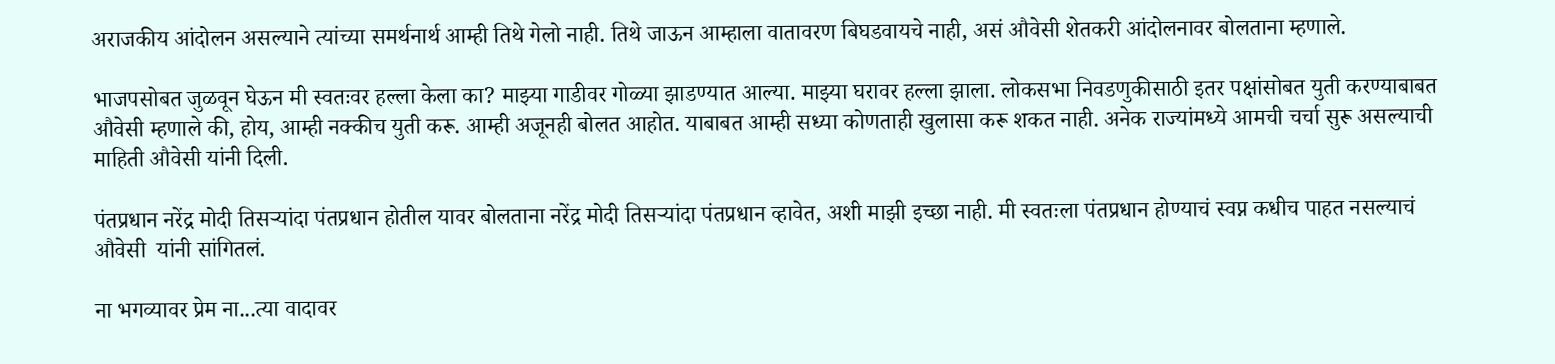अराजकीय आंदोलन असल्याने त्यांच्या समर्थनार्थ आम्ही तिथे गेलो नाही. तिथे जाऊन आम्हाला वातावरण बिघडवायचे नाही, असं औवेसी शेतकरी आंदोलनावर बोलताना म्हणाले.

भाजपसोबत जुळवून घेऊन मी स्वतःवर हल्ला केला का? माझ्या गाडीवर गोळ्या झाडण्यात आल्या. माझ्या घरावर हल्ला झाला. लोकसभा निवडणुकीसाठी इतर पक्षांसोबत युती करण्याबाबत औवेसी म्हणाले की, होय, आम्ही नक्कीच युती करू. आम्ही अजूनही बोलत आहोत. याबाबत आम्ही सध्या कोणताही खुलासा करू शकत नाही. अनेक राज्यांमध्ये आमची चर्चा सुरू असल्याची माहिती औवेसी यांनी दिली.

पंतप्रधान नरेंद्र मोदी तिसऱ्यांदा पंतप्रधान होतील यावर बोलताना नरेंद्र मोदी तिसऱ्यांदा पंतप्रधान व्हावेत, अशी माझी इच्छा नाही. मी स्वतःला पंतप्रधान होण्याचं स्वप्न कधीच पाहत नसल्याचं औवेसी  यांनी सांगितलं.

ना भगव्यावर प्रेम ना...त्या वादावर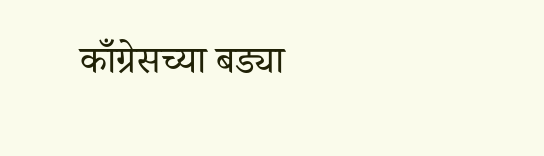काँग्रेसच्या बड्या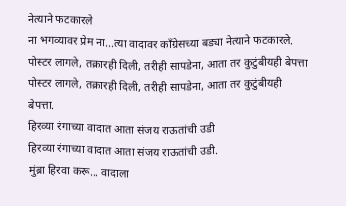नेत्याने फटकारले
ना भगव्यावर प्रेम ना...त्या वादावर काँग्रेसच्या बड्या नेत्याने फटकारले.
पोस्टर लागले, तक्रारही दिली, तरीही सापडेना, आता तर कुटुंबीयही बेपत्ता
पोस्टर लागले, तक्रारही दिली, तरीही सापडेना, आता तर कुटुंबीयही बेपत्ता.
हिरव्या रंगाच्या वादात आता संजय राऊतांची उडी
हिरव्या रंगाच्या वादात आता संजय राऊतांची उडी.
मुंब्रा हिरवा करू... वादाला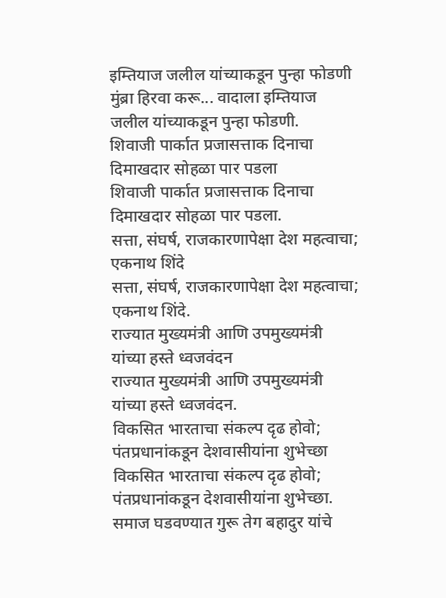इम्तियाज जलील यांच्याकडून पुन्हा फोडणी
मुंब्रा हिरवा करू... वादाला इम्तियाज जलील यांच्याकडून पुन्हा फोडणी.
शिवाजी पार्कात प्रजासत्ताक दिनाचा दिमाखदार सोहळा पार पडला
शिवाजी पार्कात प्रजासत्ताक दिनाचा दिमाखदार सोहळा पार पडला.
सत्ता, संघर्ष, राजकारणापेक्षा देश महत्वाचा; एकनाथ शिंदे
सत्ता, संघर्ष, राजकारणापेक्षा देश महत्वाचा; एकनाथ शिंदे.
राज्यात मुख्यमंत्री आणि उपमुख्यमंत्री यांच्या हस्ते ध्वजवंदन
राज्यात मुख्यमंत्री आणि उपमुख्यमंत्री यांच्या हस्ते ध्वजवंदन.
विकसित भारताचा संकल्प दृढ होवो; पंतप्रधानांकडून देशवासीयांना शुभेच्छा
विकसित भारताचा संकल्प दृढ होवो; पंतप्रधानांकडून देशवासीयांना शुभेच्छा.
समाज घडवण्यात गुरू तेग बहादुर यांचे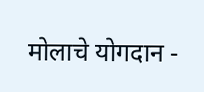मोलाचे योगदान -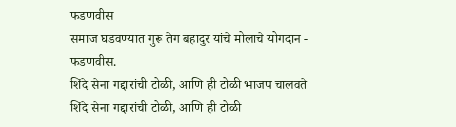फडणवीस
समाज घडवण्यात गुरू तेग बहादुर यांचे मोलाचे योगदान - फडणवीस.
शिंदे सेना गद्दारांची टोळी, आणि ही टोळी भाजप चालवते
शिंदे सेना गद्दारांची टोळी, आणि ही टोळी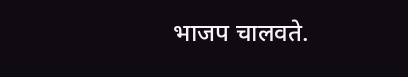भाजप चालवते.